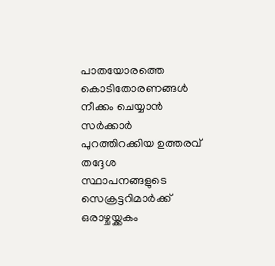പാതയോരത്തെ കൊടിതോരണങ്ങള്‍ നീക്കം ചെയ്യാന്‍ സര്‍ക്കാര്‍ പുറത്തിറക്കിയ ഉത്തരവ് തദ്ദേശ സ്ഥാപനങ്ങളുടെ സെക്രട്ടറിമാര്‍ക്ക് ഒരാഴ്ചയ്ക്കകം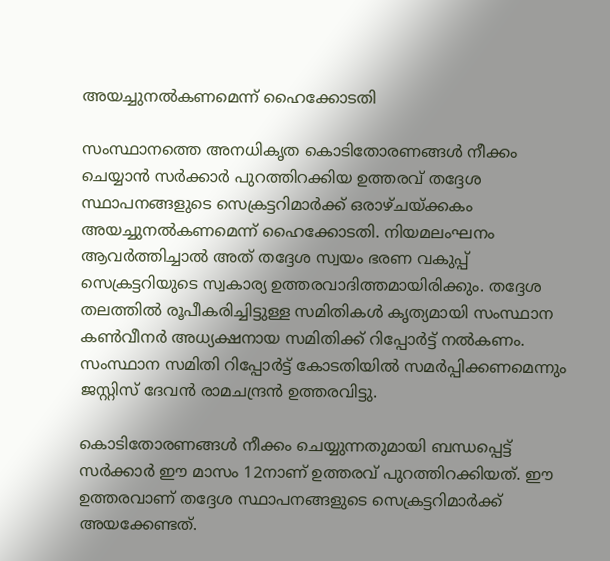അയച്ചുനല്‍കണമെന്ന് ഹൈക്കോടതി

സംസ്ഥാനത്തെ അനധികൃത കൊടിതോരണങ്ങള്‍ നീക്കം ചെയ്യാന്‍ സര്‍ക്കാര്‍ പുറത്തിറക്കിയ ഉത്തരവ് തദ്ദേശ സ്ഥാപനങ്ങളുടെ സെക്രട്ടറിമാര്‍ക്ക് ഒരാഴ്ചയ്ക്കകം അയച്ചുനല്‍കണമെന്ന് ഹൈക്കോടതി. നിയമലംഘനം ആവര്‍ത്തിച്ചാല്‍ അത് തദ്ദേശ സ്വയം ഭരണ വകുപ്പ് സെക്രട്ടറിയുടെ സ്വകാര്യ ഉത്തരവാദിത്തമായിരിക്കും. തദ്ദേശ തലത്തില്‍ രൂപീകരിച്ചിട്ടുള്ള സമിതികള്‍ കൃത്യമായി സംസ്ഥാന കണ്‍വീനര്‍ അധ്യക്ഷനായ സമിതിക്ക് റിപ്പോര്‍ട്ട് നല്‍കണം. സംസ്ഥാന സമിതി റിപ്പോര്‍ട്ട് കോടതിയില്‍ സമര്‍പ്പിക്കണമെന്നും ജസ്റ്റിസ് ദേവന്‍ രാമചന്ദ്രന്‍ ഉത്തരവിട്ടു.

കൊടിതോരണങ്ങള്‍ നീക്കം ചെയ്യുന്നതുമായി ബന്ധപ്പെട്ട് സര്‍ക്കാര്‍ ഈ മാസം 12നാണ് ഉത്തരവ് പുറത്തിറക്കിയത്. ഈ ഉത്തരവാണ് തദ്ദേശ സ്ഥാപനങ്ങളുടെ സെക്രട്ടറിമാര്‍ക്ക് അയക്കേണ്ടത്.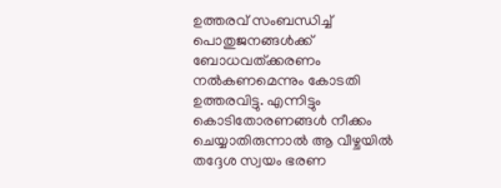ഉത്തരവ് സംബന്ധിച്ച് പൊതുജനങ്ങള്‍ക്ക് ബോധവത്ക്കരണം നല്‍കണമെന്നും കോടതി ഉത്തരവിട്ടു. എന്നിട്ടും കൊടിതോരണങ്ങള്‍ നീക്കം ചെയ്യാതിരുന്നാല്‍ ആ വീഴ്ചയില്‍ തദ്ദേശ സ്വയം ഭരണ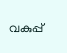വകുപ്പ്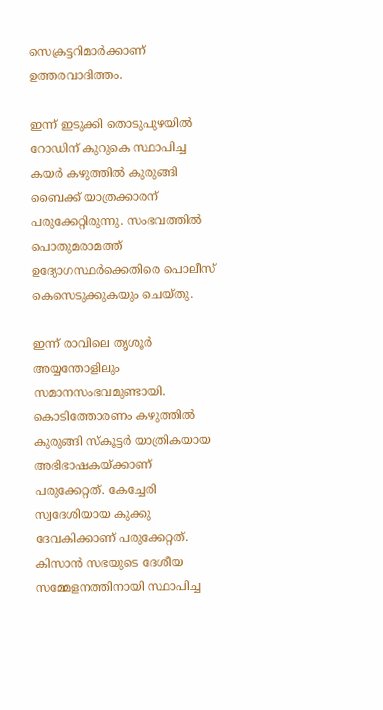സെക്രട്ടറിമാര്‍ക്കാണ് ഉത്തരവാദിത്തം.

ഇന്ന് ഇടുക്കി തൊടുപുഴയില്‍ റോഡിന് കുറുകെ സ്ഥാപിച്ച കയര്‍ കഴുത്തില്‍ കുരുങ്ങി ബൈക്ക് യാത്രക്കാരന് പരുക്കേറ്റിരുന്നു. സംഭവത്തില്‍ പൊതുമരാമത്ത് ഉദ്യോഗസ്ഥര്‍ക്കെതിരെ പൊലീസ് കെസെടുക്കുകയും ചെയ്തു.

ഇന്ന് രാവിലെ തൃശൂര്‍ അയ്യന്തോളിലും സമാനസംഭവമുണ്ടായി. കൊടിത്തോരണം കഴുത്തില്‍ കുരുങ്ങി സ്‌കൂട്ടര്‍ യാത്രികയായ അഭിഭാഷകയ്ക്കാണ് പരുക്കേറ്റത്. കേച്ചേരി സ്വദേശിയായ കുക്കു ദേവകിക്കാണ് പരുക്കേറ്റത്. കിസാന്‍ സഭയുടെ ദേശീയ സമ്മേളനത്തിനായി സ്ഥാപിച്ച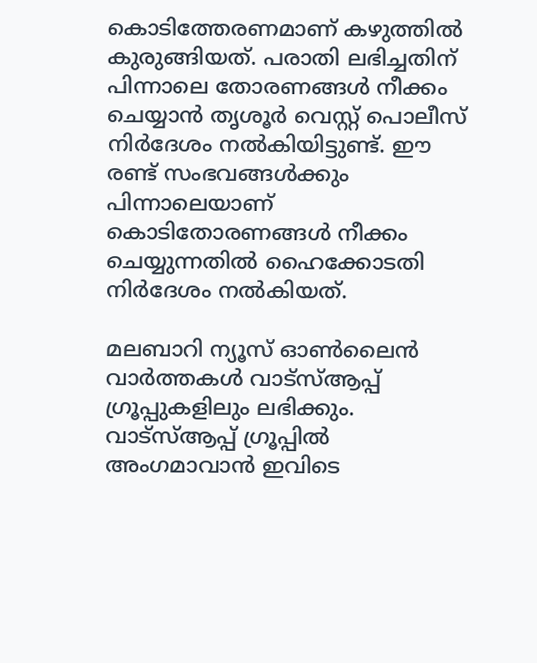കൊടിത്തേരണമാണ് കഴുത്തില്‍ കുരുങ്ങിയത്. പരാതി ലഭിച്ചതിന് പിന്നാലെ തോരണങ്ങള്‍ നീക്കം ചെയ്യാന്‍ തൃശൂര്‍ വെസ്റ്റ് പൊലീസ് നിര്‍ദേശം നല്‍കിയിട്ടുണ്ട്. ഈ രണ്ട് സംഭവങ്ങള്‍ക്കും പിന്നാലെയാണ് കൊടിതോരണങ്ങള്‍ നീക്കം ചെയ്യുന്നതില്‍ ഹൈക്കോടതി നിര്‍ദേശം നല്‍കിയത്.

മലബാറി ന്യൂസ് ഓണ്‍ലൈന്‍ വാര്‍ത്തകള്‍ വാട്‌സ്ആപ്പ് ഗ്രൂപ്പുകളിലും ലഭിക്കും. വാട്‌സ്ആപ്പ് ഗ്രൂപ്പില്‍ അംഗമാവാന്‍ ഇവിടെ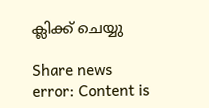ക്ലിക്ക് ചെയ്യു

Share news
error: Content is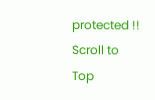protected !!
Scroll to Top